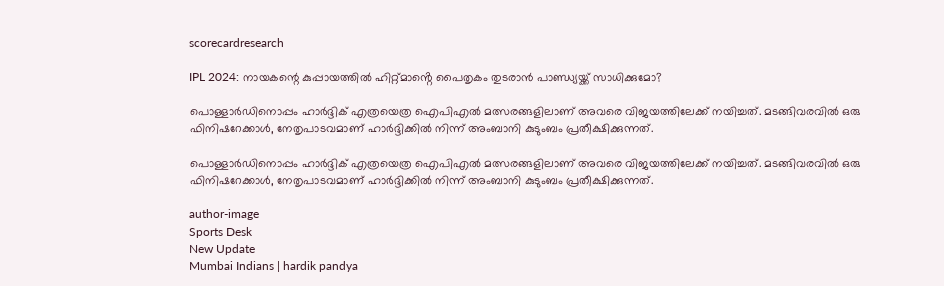scorecardresearch

IPL 2024: നായകന്റെ കുപ്പായത്തിൽ ഹിറ്റ്മാൻ്റെ പൈതൃകം തുടരാൻ പാണ്ഡ്യയ്ക്ക് സാധിക്കുമോ?

പൊള്ളാർഡിനൊപ്പം ഹാർദ്ദിക് എത്രയെത്ര ഐപിഎൽ മത്സരങ്ങളിലാണ് അവരെ വിജയത്തിലേക്ക് നയിച്ചത്. മടങ്ങിവരവിൽ ഒരു ഫിനിഷറേക്കാൾ, നേതൃപാടവമാണ് ഹാർദ്ദിക്കിൽ നിന്ന് അംബാനി കുടുംബം പ്രതീക്ഷിക്കുന്നത്.

പൊള്ളാർഡിനൊപ്പം ഹാർദ്ദിക് എത്രയെത്ര ഐപിഎൽ മത്സരങ്ങളിലാണ് അവരെ വിജയത്തിലേക്ക് നയിച്ചത്. മടങ്ങിവരവിൽ ഒരു ഫിനിഷറേക്കാൾ, നേതൃപാടവമാണ് ഹാർദ്ദിക്കിൽ നിന്ന് അംബാനി കുടുംബം പ്രതീക്ഷിക്കുന്നത്.

author-image
Sports Desk
New Update
Mumbai Indians | hardik pandya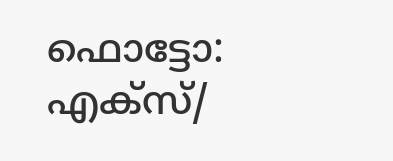ഫൊട്ടോ: എക്സ്/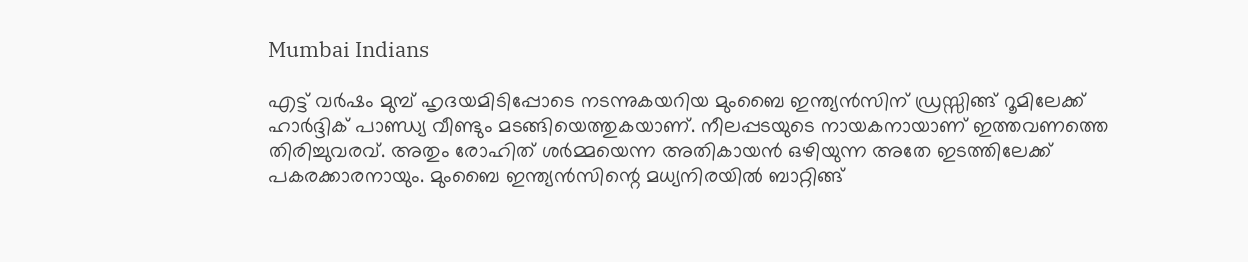Mumbai Indians

എട്ട് വർഷം മുമ്പ് ഹൃദയമിടിപ്പോടെ നടന്നുകയറിയ മുംബൈ ഇന്ത്യൻസിന് ഡ്രസ്സിങ്ങ് റൂമിലേക്ക് ഹാർദ്ദിക് പാണ്ഡ്യ വീണ്ടും മടങ്ങിയെത്തുകയാണ്. നീലപ്പടയുടെ നായകനായാണ് ഇത്തവണത്തെ തിരിച്ചുവരവ്. അതും രോഹിത് ശർമ്മയെന്ന അതികായൻ ഒഴിയുന്ന അതേ ഇടത്തിലേക്ക് പകരക്കാരനായും. മുംബൈ ഇന്ത്യൻസിന്റെ മധ്യനിരയിൽ ബാറ്റിങ്ങ്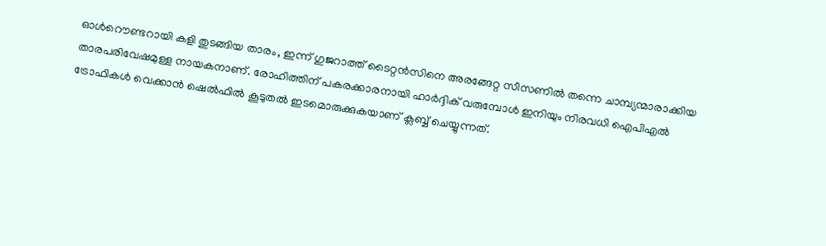ഓൾറൌണ്ടറായി കളി തുടങ്ങിയ താരം, ഇന്ന് ഗുജറാത്ത് ടൈറ്റൻസിനെ അരങ്ങേറ്റ സീസണിൽ തന്നെ ചാമ്പ്യന്മാരാക്കിയ താരപരിവേഷമുള്ള നായകനാണ്. രോഹിത്തിന് പകരക്കാരനായി ഹാർദ്ദിക് വരുമ്പോൾ ഇനിയും നിരവധി ഐപിഎൽ ട്രോഫികൾ വെക്കാൻ ഷെൽഫിൽ കൂടുതൽ ഇടമൊരുക്കുകയാണ് ക്ലബ്ബ് ചെയ്യുന്നത്.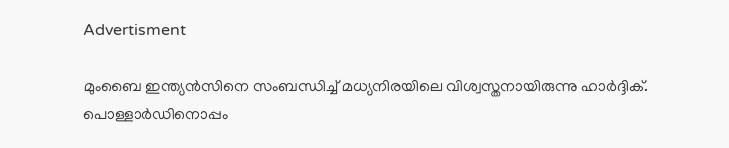Advertisment

മുംബൈ ഇന്ത്യൻസിനെ സംബന്ധിച്ച് മധ്യനിരയിലെ വിശ്വസ്തനായിരുന്നു ഹാർദ്ദിക്. പൊള്ളാർഡിനൊപ്പം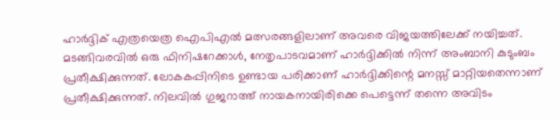ഹാർദ്ദിക് എത്രയെത്ര ഐപിഎൽ മത്സരങ്ങളിലാണ് അവരെ വിജയത്തിലേക്ക് നയിച്ചത്. മടങ്ങിവരവിൽ ഒരു ഫിനിഷറേക്കാൾ, നേതൃപാടവമാണ് ഹാർദ്ദിക്കിൽ നിന്ന് അംബാനി കുടുംബം പ്രതീക്ഷിക്കുന്നത്. ലോകകപ്പിനിടെ ഉണ്ടായ പരിക്കാണ് ഹാർദ്ദിക്കിന്റെ മനസ്സ് മാറ്റിയതെന്നാണ് പ്രതീക്ഷിക്കുന്നത്. നിലവിൽ ഗുജറാത്ത് നായകനായിരിക്കെ പെട്ടെന്ന് തന്നെ അവിടം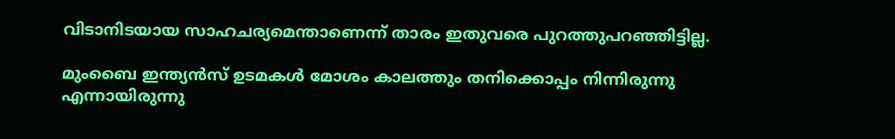വിടാനിടയായ സാഹചര്യമെന്താണെന്ന് താരം ഇതുവരെ പുറത്തുപറഞ്ഞിട്ടില്ല.

മുംബൈ ഇന്ത്യൻസ് ഉടമകൾ മോശം കാലത്തും തനിക്കൊപ്പം നിന്നിരുന്നു എന്നായിരുന്നു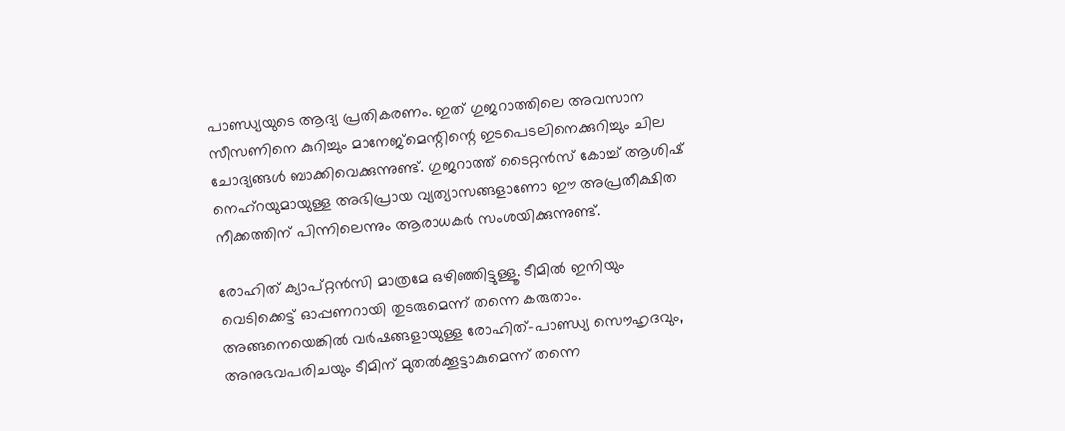പാണ്ഡ്യയുടെ ആദ്യ പ്രതികരണം. ഇത് ഗുജറാത്തിലെ അവസാന സീസണിനെ കുറിച്ചും മാനേജ്മെന്റിന്റെ ഇടപെടലിനെക്കുറിച്ചും ചില ചോദ്യങ്ങൾ ബാക്കിവെക്കുന്നുണ്ട്. ഗുജറാത്ത് ടൈറ്റൻസ് കോച്ച് ആശിഷ് നെഹ്റയുമായുള്ള അഭിപ്രായ വ്യത്യാസങ്ങളാണോ ഈ അപ്രതീക്ഷിത നീക്കത്തിന് പിന്നിലെന്നും ആരാധകർ സംശയിക്കുന്നുണ്ട്.

രോഹിത് ക്യാപ്റ്റൻസി മാത്രമേ ഒഴിഞ്ഞിട്ടുള്ളൂ. ടീമിൽ ഇനിയും വെടിക്കെട്ട് ഓപ്പണറായി തുടരുമെന്ന് തന്നെ കരുതാം. അങ്ങനെയെങ്കിൽ വർഷങ്ങളായുള്ള രോഹിത്-പാണ്ഡ്യ സൌഹൃദവും, അനുഭവപരിചയും ടീമിന് മുതൽക്കൂട്ടാകുമെന്ന് തന്നെ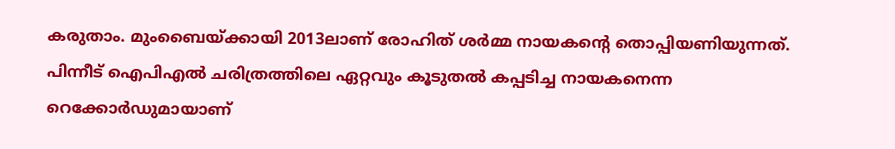കരുതാം. മുംബൈയ്ക്കായി 2013ലാണ് രോഹിത് ശർമ്മ നായകന്റെ തൊപ്പിയണിയുന്നത്. പിന്നീട് ഐപിഎൽ ചരിത്രത്തിലെ ഏറ്റവും കൂടുതൽ കപ്പടിച്ച നായകനെന്ന റെക്കോർഡുമായാണ്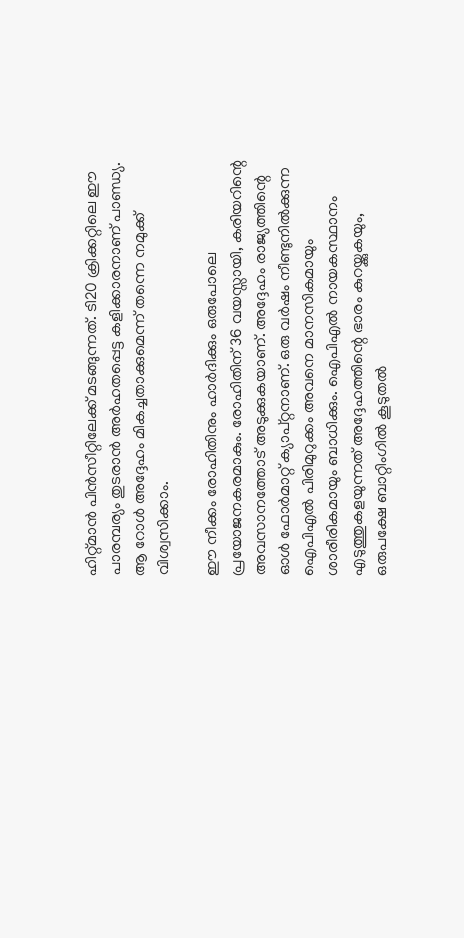ഹിറ്റ്മാൻ പിൻസീറ്റിലേക്ക് മടങ്ങുന്നത്. ടി20 ക്രിക്കറ്റിലെ ഈ പാരമ്പര്യം തുടരാൻ അർഹതപ്പെട്ട കളിക്കാരനാണ് പാണ്ഡ്യ. ആ റോൾ അദ്ദേഹം മികച്ചതാക്കുമെന്ന് തന്നെ നമുക്ക് വിശ്വസിക്കാം.

ഈ നീക്കം രോഹിതിനും ഹാർദിക്കും ഒരുപോലെ പ്രയോജനകരമാകും. രോഹിതിന് 36 വയസ്സായി, കരിയറിന്റെ അവസാനത്തോട് അടുക്കുകയാണ്. അദ്ദേഹം രാജ്യത്തിന്റെ ഓൾ ഫോർമാറ്റ് ക്യാപ്റ്റനാണ്. ഒരു വർഷം നീണ്ടുനിൽക്കുന്ന ഐപിഎൽ പിരിമുറുക്കം അവനെ മാനസികമായും ശാരീരികമായും ബാധിക്കും. ഐപിഎൽ നായകസ്ഥാനം എടുത്തുകളയുന്നത് അദ്ദേഹത്തിന്റെ ഭാരം കുറയ്ക്കുകയും, ഒരുപക്ഷേ ബാറ്റിംഗിൽ കൂടുതൽ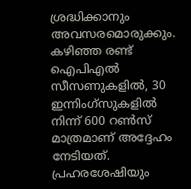ശ്രദ്ധിക്കാനും അവസരമൊരുക്കും. കഴിഞ്ഞ രണ്ട് ഐപിഎൽ സീസണുകളിൽ, 30 ഇന്നിംഗ്‌സുകളിൽ നിന്ന് 600 റൺസ് മാത്രമാണ് അദ്ദേഹം നേടിയത്. പ്രഹരശേഷിയും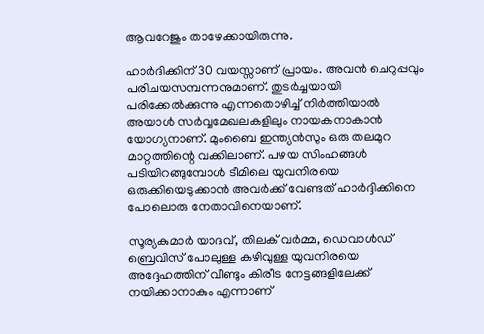ആവറേജും താഴേക്കായിരുന്നു.

ഹാർദിക്കിന് 30 വയസ്സാണ് പ്രായം. അവൻ ചെറുപ്പവും പരിചയസമ്പന്നനുമാണ്. തുടർച്ചയായി പരിക്കേൽക്കുന്നു എന്നതൊഴിച്ച് നിർത്തിയാൽ അയാൾ സർവ്വമേഖലകളിലും നായകനാകാൻ യോഗ്യനാണ്. മുംബൈ ഇന്ത്യൻസും ഒരു തലമുറ മാറ്റത്തിന്റെ വക്കിലാണ്. പഴയ സിംഹങ്ങൾ പടിയിറങ്ങുമ്പോൾ ടീമിലെ യുവനിരയെ ഒരുക്കിയെടുക്കാൻ അവർക്ക് വേണ്ടത് ഹാർദ്ദിക്കിനെ പോലൊരു നേതാവിനെയാണ്.

സൂര്യകുമാർ യാദവ്, തിലക് വർമ്മ, ഡെവാൾഡ് ബ്രെവിസ് പോലുള്ള കഴിവുള്ള യുവനിരയെ അദ്ദേഹത്തിന് വീണ്ടും കിരീട നേട്ടങ്ങളിലേക്ക് നയിക്കാനാകും എന്നാണ്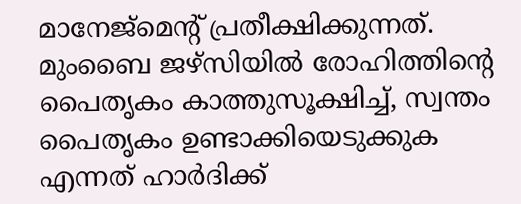മാനേജ്മെന്റ് പ്രതീക്ഷിക്കുന്നത്. മുംബൈ ജഴ്സിയിൽ രോഹിത്തിന്റെ പൈതൃകം കാത്തുസൂക്ഷിച്ച്, സ്വന്തം പൈതൃകം ഉണ്ടാക്കിയെടുക്കുക എന്നത് ഹാർദിക്ക്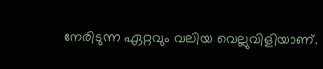നേരിടുന്ന ഏറ്റവും വലിയ വെല്ലുവിളിയാണ്.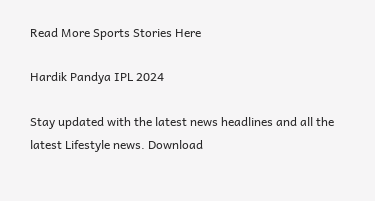Read More Sports Stories Here

Hardik Pandya IPL 2024

Stay updated with the latest news headlines and all the latest Lifestyle news. Download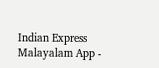Indian Express Malayalam App -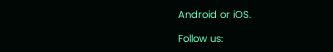Android or iOS.

Follow us: